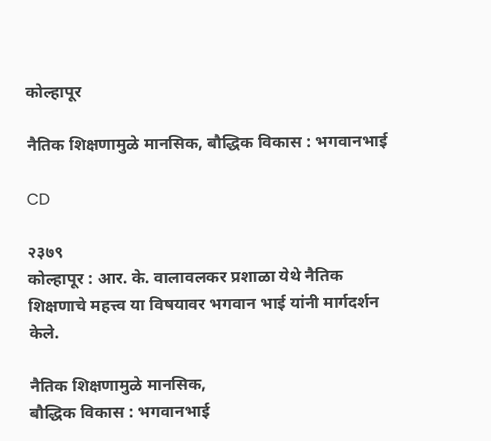कोल्हापूर

नैतिक शिक्षणामुळे मानसिक, बौद्धिक विकास : भगवानभाई

CD

२३७९
कोल्हापूर : आर. के. वालावलकर प्रशाळा येथे नैतिक शिक्षणाचे महत्त्व या विषयावर भगवान भाई यांनी मार्गदर्शन केले.

नैतिक शिक्षणामुळे मानसिक,
बौद्धिक विकास : भगवानभाई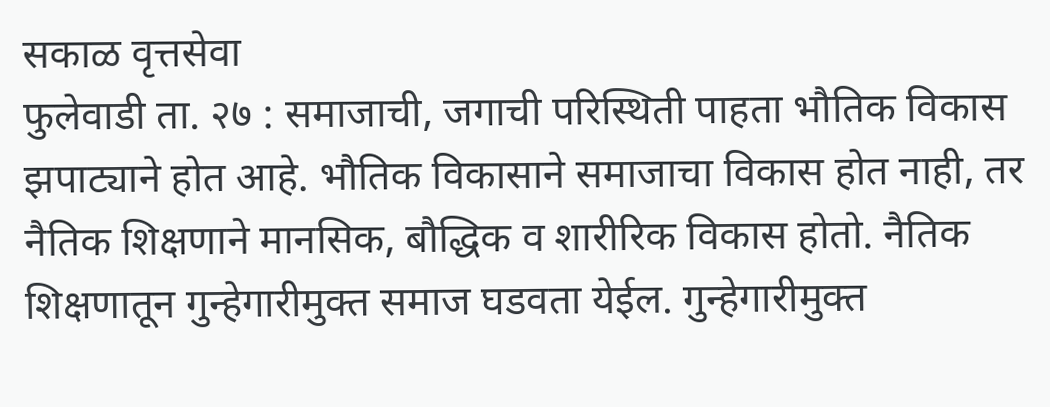सकाळ वृत्तसेवा
फुलेवाडी ता. २७ : समाजाची, जगाची परिस्थिती पाहता भौतिक विकास झपाट्याने होत आहे. भौतिक विकासाने समाजाचा विकास होत नाही, तर नैतिक शिक्षणाने मानसिक, बौद्धिक व शारीरिक विकास होतो. नैतिक शिक्षणातून गुन्हेगारीमुक्त समाज घडवता येईल. गुन्हेगारीमुक्त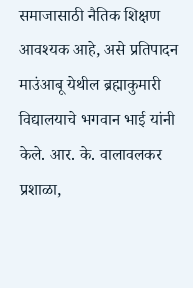समाजासाठी नैतिक शिक्षण आवश्यक आहे, असे प्रतिपादन माउंआबू येथील ब्रह्माकुमारी विद्यालयाचे भगवान भाई यांनी केले. आर. के. वालावलकर प्रशाळा,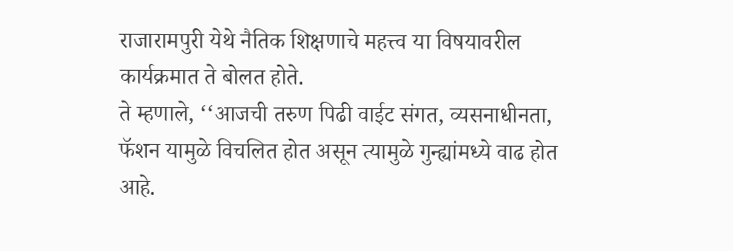राजारामपुरी येथे नैतिक शिक्षणाचे महत्त्व या विषयावरील कार्यक्रमात ते बोलत होते.
ते म्हणाले, ‘‘आजची तरुण पिढी वाईट संगत, व्यसनाधीनता, फॅशन यामुळे विचलित होत असून त्यामुळे गुन्ह्यांमध्ये वाढ होत आहे.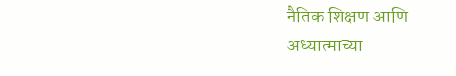नैतिक शिक्षण आणि अध्यात्माच्या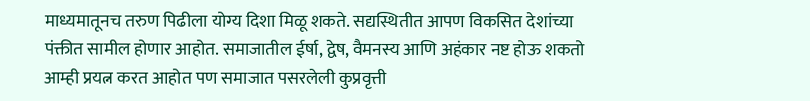माध्यमातूनच तरुण पिढीला योग्य दिशा मिळू शकते. सद्यस्थितीत आपण विकसित देशांच्या पंक्तीत सामील होणार आहोत. समाजातील ईर्षा, द्वेष, वैमनस्य आणि अहंकार नष्ट होऊ शकतो आम्ही प्रयत्न करत आहोत पण समाजात पसरलेली कुप्रवृत्ती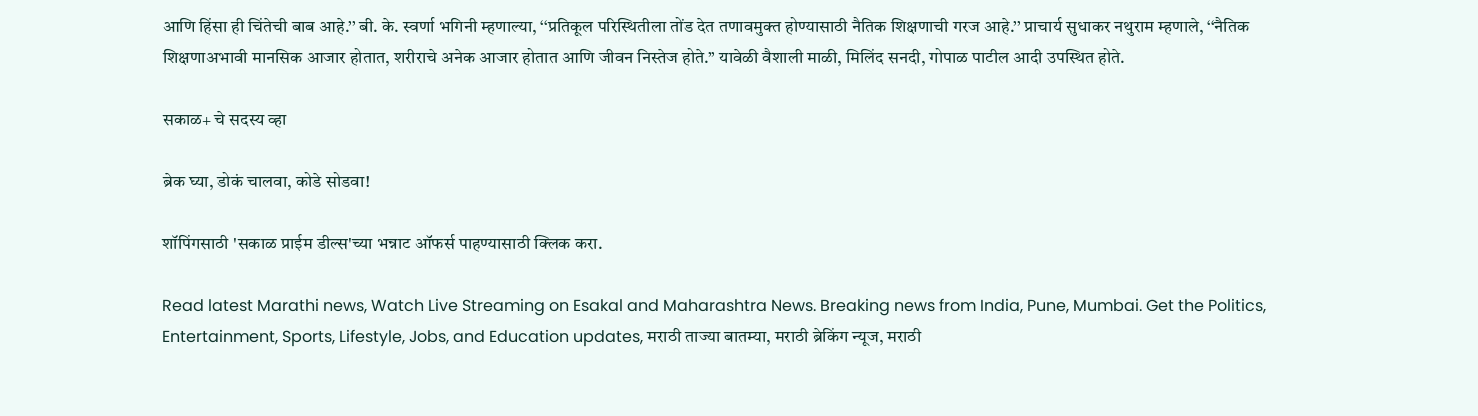आणि हिंसा ही चिंतेची बाब आहे.’’ बी. के. स्वर्णा भगिनी म्हणाल्या, ‘‘प्रतिकूल परिस्थितीला तोंड देत तणावमुक्त होण्यासाठी नैतिक शिक्षणाची गरज आहे.’’ प्राचार्य सुधाकर नथुराम म्हणाले, ‘‘नैतिक शिक्षणाअभावी मानसिक आजार होतात, शरीराचे अनेक आजार होतात आणि जीवन निस्तेज होते.’’ यावेळी वैशाली माळी, मिलिंद सनदी, गोपाळ पाटील आदी उपस्थित होते.

सकाळ+ चे सदस्य व्हा

ब्रेक घ्या, डोकं चालवा, कोडे सोडवा!

शॉपिंगसाठी 'सकाळ प्राईम डील्स'च्या भन्नाट ऑफर्स पाहण्यासाठी क्लिक करा.

Read latest Marathi news, Watch Live Streaming on Esakal and Maharashtra News. Breaking news from India, Pune, Mumbai. Get the Politics, Entertainment, Sports, Lifestyle, Jobs, and Education updates, मराठी ताज्या बातम्या, मराठी ब्रेकिंग न्यूज, मराठी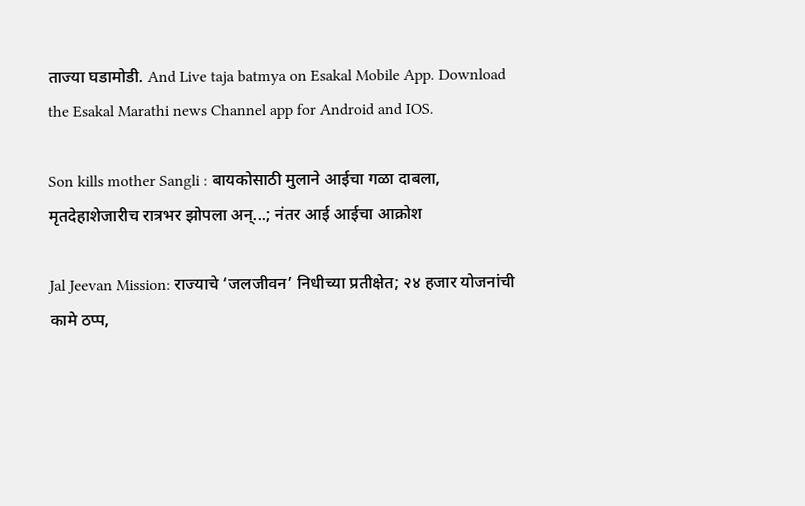ताज्या घडामोडी. And Live taja batmya on Esakal Mobile App. Download the Esakal Marathi news Channel app for Android and IOS.

Son kills mother Sangli : बायकोसाठी मुलाने आईचा गळा दाबला, मृतदेहाशेजारीच रात्रभर झोपला अन्...; नंतर आई आईचा आक्रोश

Jal Jeevan Mission: राज्याचे ‘जलजीवन’ निधीच्या प्रतीक्षेत; २४ हजार योजनांची कामे ठप्प,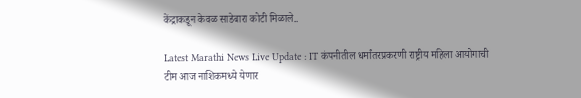केंद्राकडून केवळ साडेबारा कोटी मिळाले..

Latest Marathi News Live Update : IT कंपनीतील धर्मांतरप्रकरणी राष्ट्रीय महिला आयोगाची टीम आज नाशिकमध्ये येणार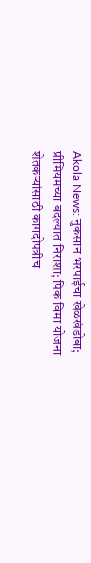Akola News: नुकसान भरपाईचा खेळखंडोबा; प्रीमियमच्या बदल्यात निराशा; पिक विमा योजना शेतकऱ्यांसाठी कागदोपत्रीच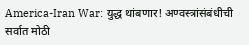America-Iran War: युद्ध थांबणार! अण्वस्त्रांसंबंधीची सर्वात मोठी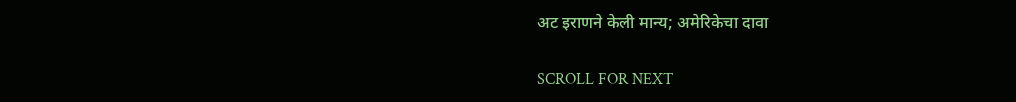अट इराणने केली मान्य; अमेरिकेचा दावा

SCROLL FOR NEXT